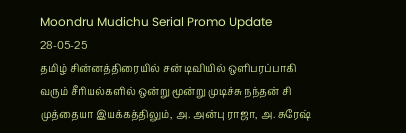Moondru Mudichu Serial Promo Update 28-05-25
தமிழ் சின்னத்திரையில் சன் டிவியில் ஒளிபரப்பாகி வரும் சீரியல்களில் ஒன்று மூன்று முடிச்சு நந்தன் சி முத்தையா இயக்கத்திலும், அ. அன்பு ராஜா, அ. சுரேஷ்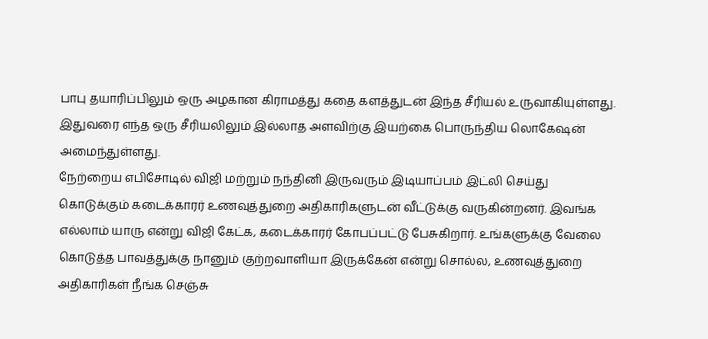பாபு தயாரிப்பிலும் ஒரு அழகான கிராமத்து கதை களத்துடன் இந்த சீரியல் உருவாகியுள்ளது. இதுவரை எந்த ஒரு சீரியலிலும் இல்லாத அளவிற்கு இயற்கை பொருந்திய லொகேஷன் அமைந்துள்ளது.
நேற்றைய எபிசோடில் விஜி மற்றும் நந்தினி இருவரும் இடியாப்பம் இட்லி செய்து கொடுக்கும் கடைக்காரர் உணவுத்துறை அதிகாரிகளுடன் வீட்டுக்கு வருகின்றனர். இவங்க எல்லாம் யாரு என்று விஜி கேட்க, கடைக்காரர் கோபப்பட்டு பேசுகிறார். உங்களுக்கு வேலை கொடுத்த பாவத்துக்கு நானும் குற்றவாளியா இருக்கேன் என்று சொல்ல, உணவுத்துறை அதிகாரிகள் நீங்க செஞ்சு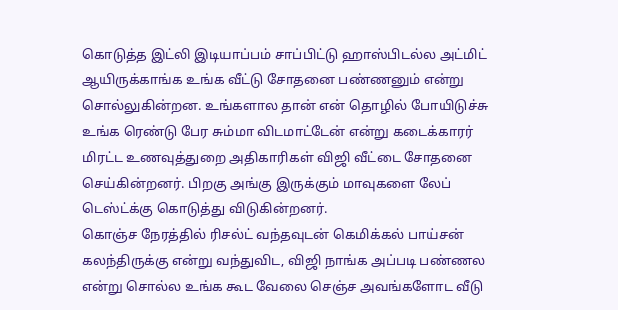கொடுத்த இட்லி இடியாப்பம் சாப்பிட்டு ஹாஸ்பிடல்ல அட்மிட் ஆயிருக்காங்க உங்க வீட்டு சோதனை பண்ணனும் என்று சொல்லுகின்றன. உங்களால தான் என் தொழில் போயிடுச்சு உங்க ரெண்டு பேர சும்மா விடமாட்டேன் என்று கடைக்காரர் மிரட்ட உணவுத்துறை அதிகாரிகள் விஜி வீட்டை சோதனை செய்கின்றனர். பிறகு அங்கு இருக்கும் மாவுகளை லேப் டெஸ்ட்க்கு கொடுத்து விடுகின்றனர்.
கொஞ்ச நேரத்தில் ரிசல்ட் வந்தவுடன் கெமிக்கல் பாய்சன் கலந்திருக்கு என்று வந்துவிட, விஜி நாங்க அப்படி பண்ணல என்று சொல்ல உங்க கூட வேலை செஞ்ச அவங்களோட வீடு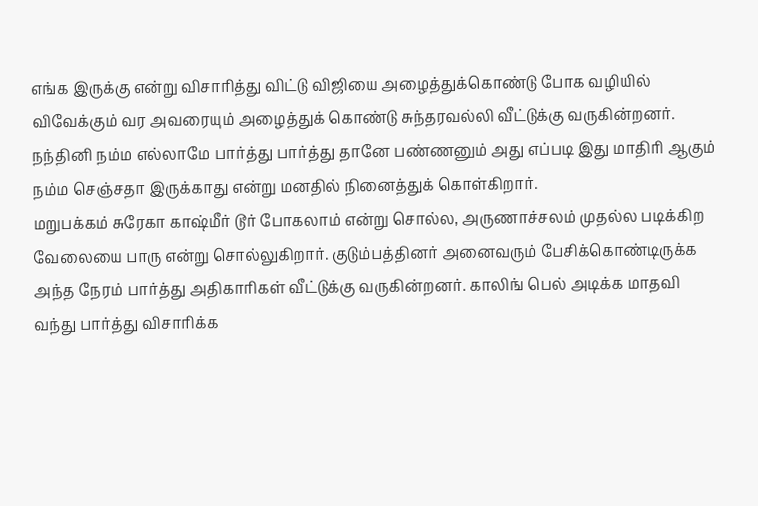எங்க இருக்கு என்று விசாரித்து விட்டு விஜியை அழைத்துக்கொண்டு போக வழியில் விவேக்கும் வர அவரையும் அழைத்துக் கொண்டு சுந்தரவல்லி வீட்டுக்கு வருகின்றனர். நந்தினி நம்ம எல்லாமே பார்த்து பார்த்து தானே பண்ணனும் அது எப்படி இது மாதிரி ஆகும் நம்ம செஞ்சதா இருக்காது என்று மனதில் நினைத்துக் கொள்கிறார்.
மறுபக்கம் சுரேகா காஷ்மீர் டூர் போகலாம் என்று சொல்ல, அருணாச்சலம் முதல்ல படிக்கிற வேலையை பாரு என்று சொல்லுகிறார். குடும்பத்தினர் அனைவரும் பேசிக்கொண்டிருக்க அந்த நேரம் பார்த்து அதிகாரிகள் வீட்டுக்கு வருகின்றனர். காலிங் பெல் அடிக்க மாதவி வந்து பார்த்து விசாரிக்க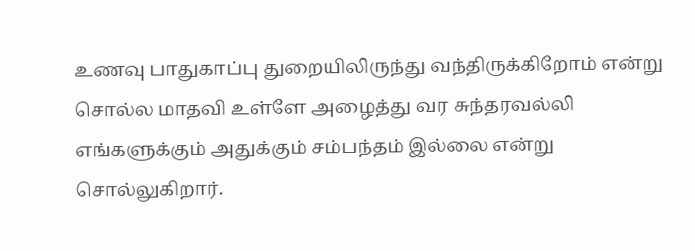உணவு பாதுகாப்பு துறையிலிருந்து வந்திருக்கிறோம் என்று சொல்ல மாதவி உள்ளே அழைத்து வர சுந்தரவல்லி எங்களுக்கும் அதுக்கும் சம்பந்தம் இல்லை என்று சொல்லுகிறார்.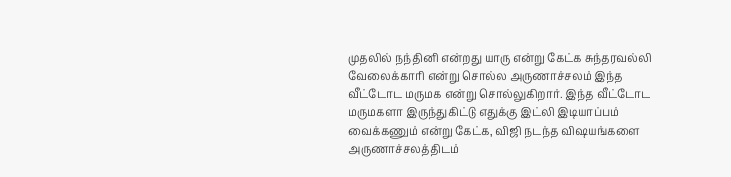முதலில் நந்தினி என்றது யாரு என்று கேட்க சுந்தரவல்லி வேலைக்காரி என்று சொல்ல அருணாச்சலம் இந்த வீட்டோட மருமக என்று சொல்லுகிறார். இந்த வீட்டோட மருமகளா இருந்துகிட்டு எதுக்கு இட்லி இடியாப்பம் வைக்கணும் என்று கேட்க, விஜி நடந்த விஷயங்களை அருணாச்சலத்திடம்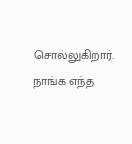சொல்லுகிறார். நாங்க எந்த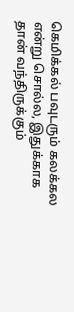கெமிக்கல் பவுடரும் கலக்கல என்று சொல்ல, இதுக்காக தான் வந்திருக்கும்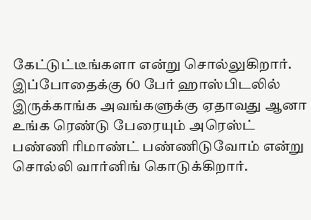கேட்டுட்டீங்களா என்று சொல்லுகிறார். இப்போதைக்கு 60 பேர் ஹாஸ்பிடலில் இருக்காங்க அவங்களுக்கு ஏதாவது ஆனா உங்க ரெண்டு பேரையும் அரெஸ்ட் பண்ணி ரிமாண்ட் பண்ணிடுவோம் என்று சொல்லி வார்னிங் கொடுக்கிறார்.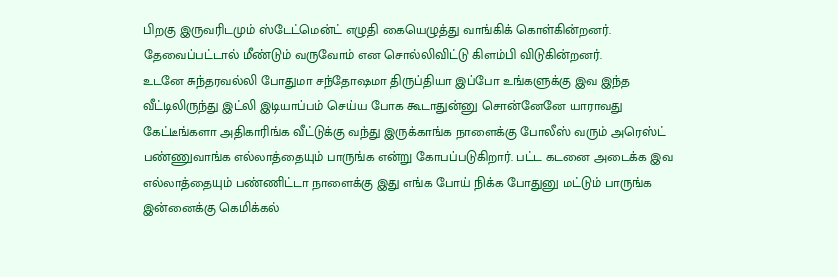பிறகு இருவரிடமும் ஸ்டேட்மென்ட் எழுதி கையெழுத்து வாங்கிக் கொள்கின்றனர். தேவைப்பட்டால் மீண்டும் வருவோம் என சொல்லிவிட்டு கிளம்பி விடுகின்றனர்.
உடனே சுந்தரவல்லி போதுமா சந்தோஷமா திருப்தியா இப்போ உங்களுக்கு இவ இந்த வீட்டிலிருந்து இட்லி இடியாப்பம் செய்ய போக கூடாதுன்னு சொன்னேனே யாராவது கேட்டீங்களா அதிகாரிங்க வீட்டுக்கு வந்து இருக்காங்க நாளைக்கு போலீஸ் வரும் அரெஸ்ட் பண்ணுவாங்க எல்லாத்தையும் பாருங்க என்று கோபப்படுகிறார். பட்ட கடனை அடைக்க இவ எல்லாத்தையும் பண்ணிட்டா நாளைக்கு இது எங்க போய் நிக்க போதுனு மட்டும் பாருங்க இன்னைக்கு கெமிக்கல்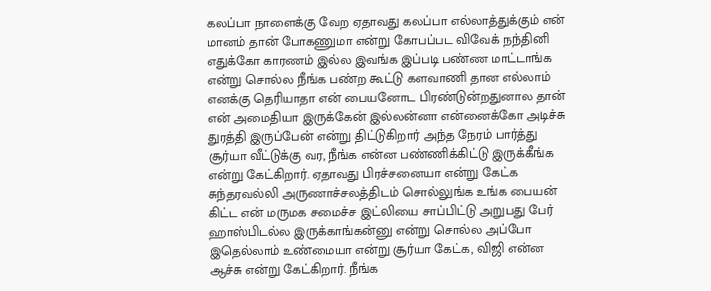கலப்பா நாளைக்கு வேற ஏதாவது கலப்பா எல்லாத்துக்கும் என் மானம் தான் போகணுமா என்று கோபப்பட விவேக் நந்தினி எதுக்கோ காரணம் இல்ல இவங்க இப்படி பண்ண மாட்டாங்க என்று சொல்ல நீங்க பண்ற கூட்டு களவாணி தான எல்லாம் எனக்கு தெரியாதா என் பையனோட பிரண்டுன்றதுனால தான் என் அமைதியா இருக்கேன் இல்லன்னா என்னைக்கோ அடிச்சு துரத்தி இருப்பேன் என்று திட்டுகிறார் அந்த நேரம் பார்த்து சூர்யா வீட்டுக்கு வர, நீங்க என்ன பண்ணிக்கிட்டு இருக்கீங்க என்று கேட்கிறார். ஏதாவது பிரச்சனையா என்று கேட்க சுந்தரவல்லி அருணாச்சலத்திடம் சொல்லுங்க உங்க பையன் கிட்ட என் மருமக சமைச்ச இட்லியை சாப்பிட்டு அறுபது பேர் ஹாஸ்பிடல்ல இருக்காங்கன்னு என்று சொல்ல அப்போ இதெல்லாம் உண்மையா என்று சூர்யா கேட்க, விஜி என்ன ஆச்சு என்று கேட்கிறார். நீங்க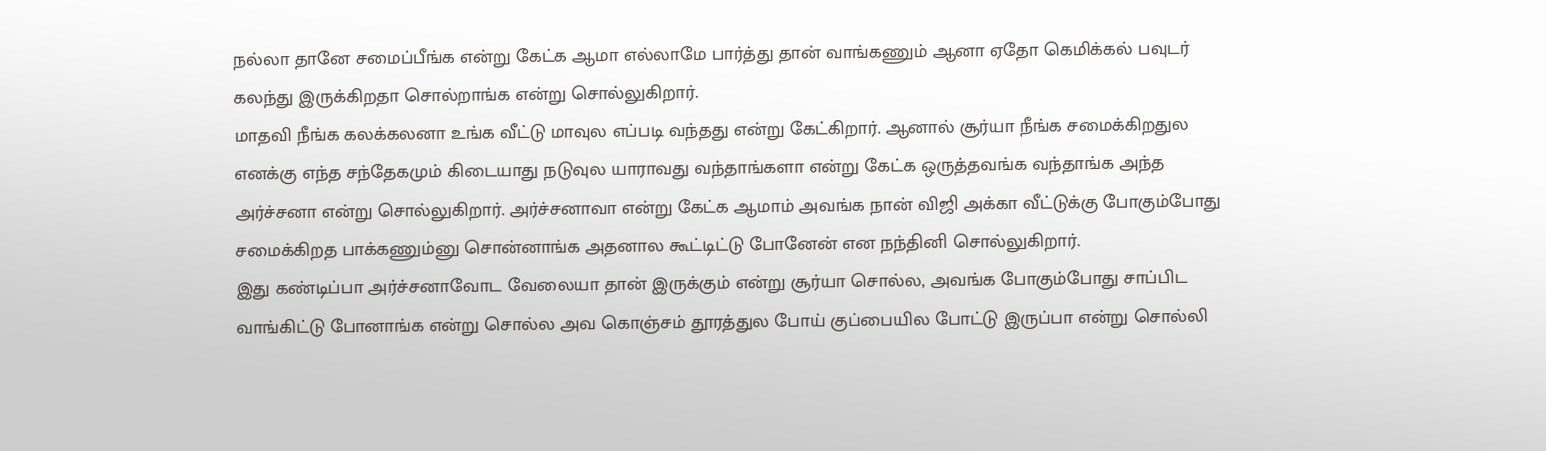நல்லா தானே சமைப்பீங்க என்று கேட்க ஆமா எல்லாமே பார்த்து தான் வாங்கணும் ஆனா ஏதோ கெமிக்கல் பவுடர் கலந்து இருக்கிறதா சொல்றாங்க என்று சொல்லுகிறார்.
மாதவி நீங்க கலக்கலனா உங்க வீட்டு மாவுல எப்படி வந்தது என்று கேட்கிறார். ஆனால் சூர்யா நீங்க சமைக்கிறதுல எனக்கு எந்த சந்தேகமும் கிடையாது நடுவுல யாராவது வந்தாங்களா என்று கேட்க ஒருத்தவங்க வந்தாங்க அந்த அர்ச்சனா என்று சொல்லுகிறார். அர்ச்சனாவா என்று கேட்க ஆமாம் அவங்க நான் விஜி அக்கா வீட்டுக்கு போகும்போது சமைக்கிறத பாக்கணும்னு சொன்னாங்க அதனால கூட்டிட்டு போனேன் என நந்தினி சொல்லுகிறார்.
இது கண்டிப்பா அர்ச்சனாவோட வேலையா தான் இருக்கும் என்று சூர்யா சொல்ல, அவங்க போகும்போது சாப்பிட வாங்கிட்டு போனாங்க என்று சொல்ல அவ கொஞ்சம் தூரத்துல போய் குப்பையில போட்டு இருப்பா என்று சொல்லி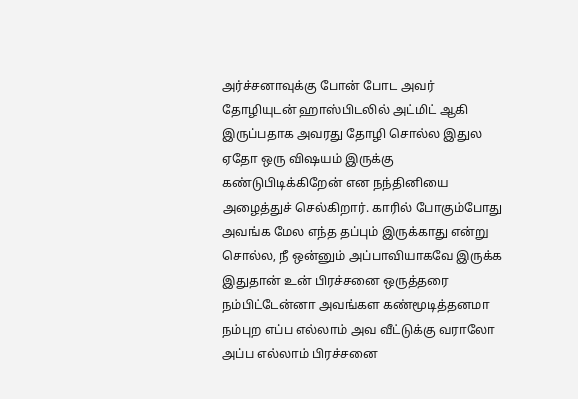அர்ச்சனாவுக்கு போன் போட அவர் தோழியுடன் ஹாஸ்பிடலில் அட்மிட் ஆகி இருப்பதாக அவரது தோழி சொல்ல இதுல ஏதோ ஒரு விஷயம் இருக்கு கண்டுபிடிக்கிறேன் என நந்தினியை அழைத்துச் செல்கிறார். காரில் போகும்போது அவங்க மேல எந்த தப்பும் இருக்காது என்று சொல்ல, நீ ஒன்னும் அப்பாவியாகவே இருக்க இதுதான் உன் பிரச்சனை ஒருத்தரை நம்பிட்டேன்னா அவங்கள கண்மூடித்தனமா நம்புற எப்ப எல்லாம் அவ வீட்டுக்கு வராலோ அப்ப எல்லாம் பிரச்சனை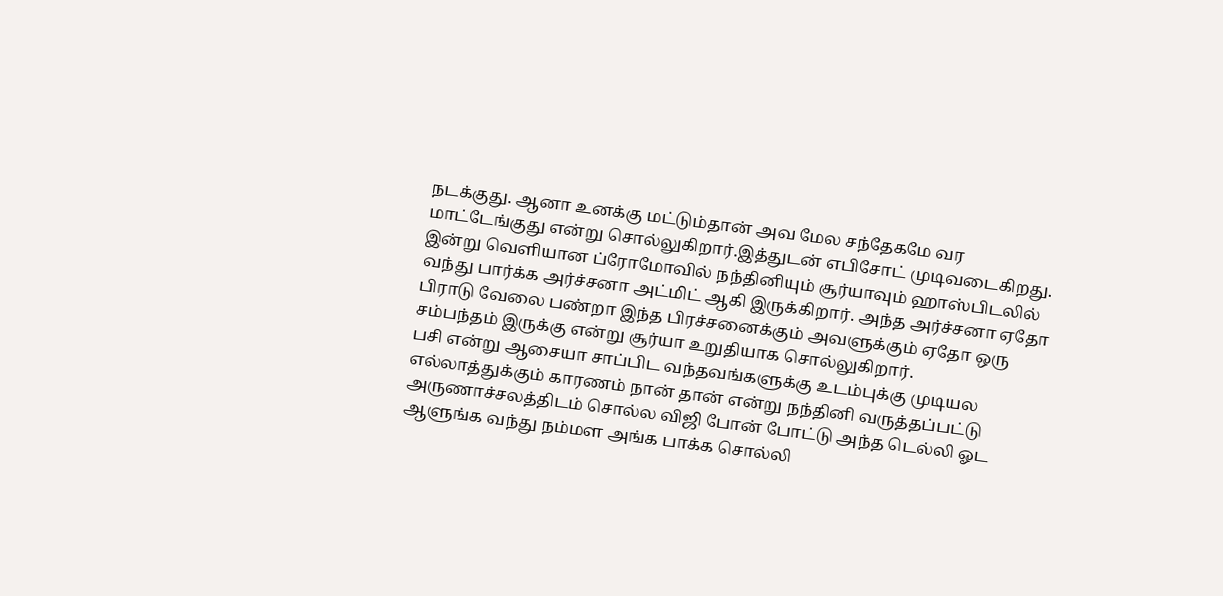நடக்குது. ஆனா உனக்கு மட்டும்தான் அவ மேல சந்தேகமே வர மாட்டேங்குது என்று சொல்லுகிறார்.இத்துடன் எபிசோட் முடிவடைகிறது.
இன்று வெளியான ப்ரோமோவில் நந்தினியும் சூர்யாவும் ஹாஸ்பிடலில் வந்து பார்க்க அர்ச்சனா அட்மிட் ஆகி இருக்கிறார். அந்த அர்ச்சனா ஏதோ பிராடு வேலை பண்றா இந்த பிரச்சனைக்கும் அவளுக்கும் ஏதோ ஒரு சம்பந்தம் இருக்கு என்று சூர்யா உறுதியாக சொல்லுகிறார்.
பசி என்று ஆசையா சாப்பிட வந்தவங்களுக்கு உடம்புக்கு முடியல எல்லாத்துக்கும் காரணம் நான் தான் என்று நந்தினி வருத்தப்பட்டு அருணாச்சலத்திடம் சொல்ல விஜி போன் போட்டு அந்த டெல்லி ஓட ஆளுங்க வந்து நம்மள அங்க பாக்க சொல்லி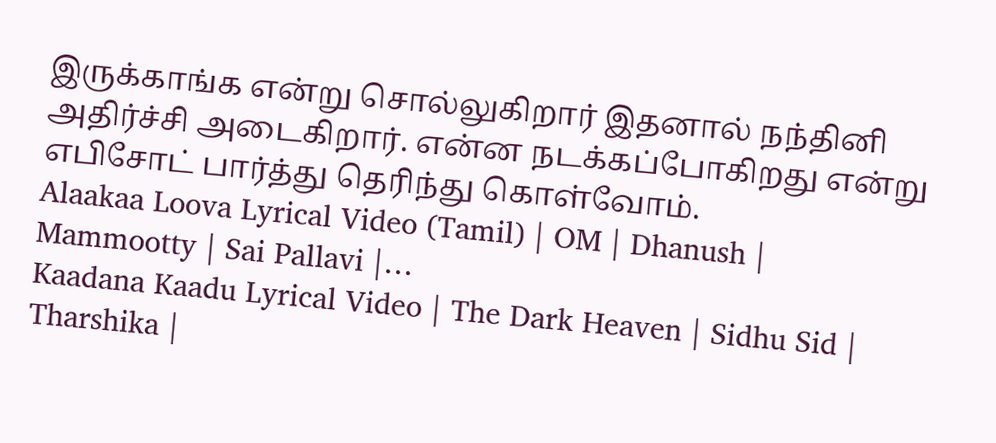இருக்காங்க என்று சொல்லுகிறார் இதனால் நந்தினி அதிர்ச்சி அடைகிறார். என்ன நடக்கப்போகிறது என்று எபிசோட் பார்த்து தெரிந்து கொள்வோம்.
Alaakaa Loova Lyrical Video (Tamil) | OM | Dhanush | Mammootty | Sai Pallavi |…
Kaadana Kaadu Lyrical Video | The Dark Heaven | Sidhu Sid | Tharshika |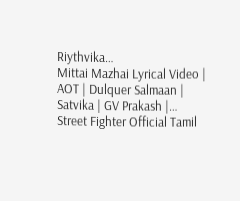Riythvika…
Mittai Mazhai Lyrical Video | AOT | Dulquer Salmaan | Satvika | GV Prakash |…
Street Fighter Official Tamil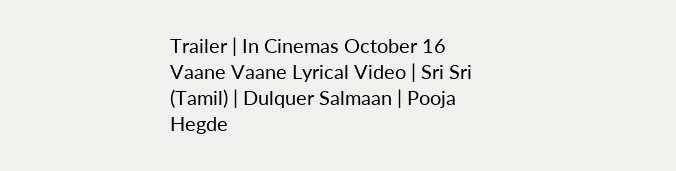Trailer | In Cinemas October 16
Vaane Vaane Lyrical Video | Sri Sri (Tamil) | Dulquer Salmaan | Pooja Hegde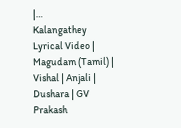|…
Kalangathey Lyrical Video | Magudam (Tamil) | Vishal | Anjali | Dushara | GV Prakash